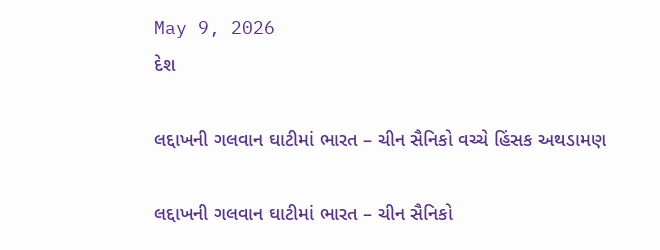May 9, 2026
દેશ

લદ્દાખની ગલવાન ઘાટીમાં ભારત – ચીન સૈનિકો વચ્ચે હિંસક અથડામણ

લદ્દાખની ગલવાન ઘાટીમાં ભારત – ચીન સૈનિકો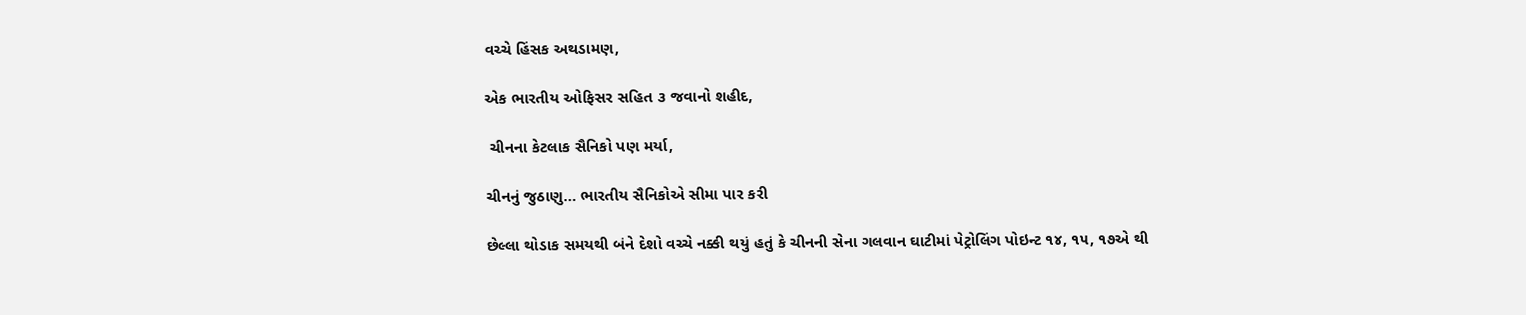વચ્ચે હિંસક અથડામણ,

એક ભારતીય ઓફિસર સહિત ૩ જવાનો શહીદ,

 ચીનના કેટલાક સૈનિકો પણ મર્યા,

ચીનનું જુઠાણુ… ભારતીય સૈનિકોએ સીમા પાર કરી

છેલ્લા થોડાક સમયથી બંને દેશો વચ્ચે નક્કી થયું હતું કે ચીનની સેના ગલવાન ઘાટીમાં પેટ્રોલિંગ પોઇન્ટ ૧૪, ૧૫, ૧૭એ થી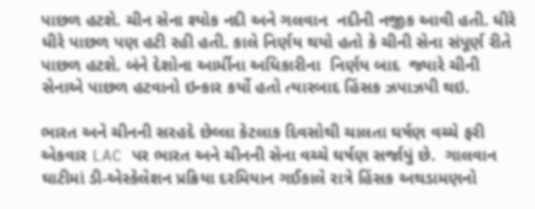પાછળ હટશે. ચીન સેના શ્યોક નદી અને ગલવાન  નદીની નજીક આવી હતી. ધીરે ધીરે પાછળ પણ હટી રહી હતી. કાલે નિર્ણય થયો હતો કે ચીની સેના સંપૂર્ણ રીતે પાછળ હટશે. બંને દેશોના આર્મીના અધિકારીના  નિર્ણય બાદ  જ્યારે ચીની સેનાએ પાછળ હટવાનો ઇન્કાર કર્યો હતો ત્યારબાદ હિંસક ઝપાઝપી થઇ.

ભારત અને ચીનની સરહદે છેલ્લા કેટલાક દિવસોથી ચાલતા ઘર્ષણ વચ્ચે ફરી એકવાર LAC પર ભારત અને ચીનની સેના વચ્ચે ઘર્ષણ સર્જાયું છે.  ગાલવાન ઘાટીમાં ડી-એસ્કેલેશન પ્રક્રિયા દરમિયાન ગઈકાલે રાત્રે હિંસક અથડામણનો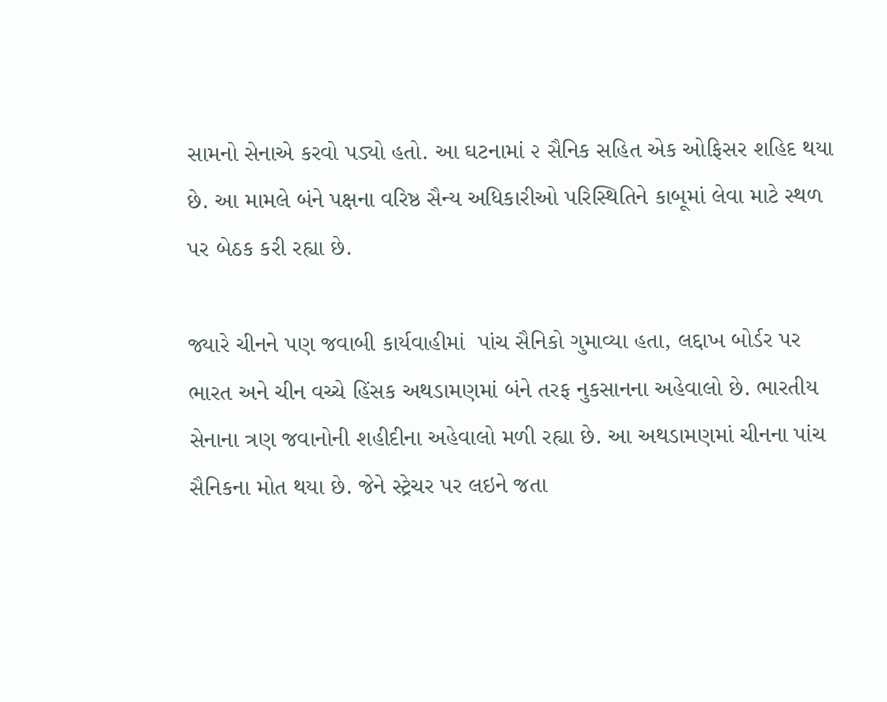સામનો સેનાએ કરવો પડ્યો હતો. આ ઘટનામાં ૨ સૈનિક સહિત એક ઓફિસર શહિદ થયા છે. આ મામલે બંને પક્ષના વરિષ્ઠ સૈન્ય અધિકારીઓ પરિસ્થિતિને કાબૂમાં લેવા માટે સ્થળ પર બેઠક કરી રહ્યા છે.

જ્યારે ચીનને પણ જવાબી કાર્યવાહીમાં  પાંચ સૈનિકો ગુમાવ્યા હતા, લદ્દાખ બોર્ડર પર ભારત અને ચીન વચ્ચે હિંસક અથડામણમાં બંને તરફ નુકસાનના અહેવાલો છે. ભારતીય સેનાના ત્રણ જવાનોની શહીદીના અહેવાલો મળી રહ્યા છે. આ અથડામણમાં ચીનના પાંચ સૈનિકના મોત થયા છે. જેને સ્ટ્રેચર પર લઇને જતા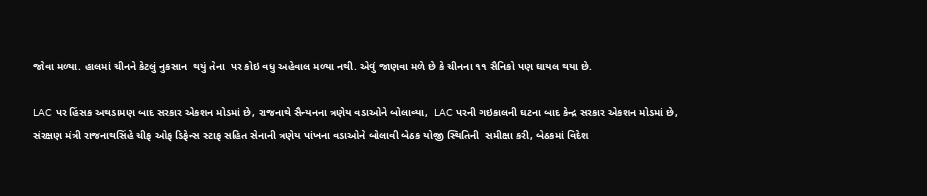જોવા મળ્યા. હાલમાં ચીનને કેટલું નુકસાન  થયું તેના  પર કોઇ વધુ અહેવાલ મળ્યા નથી. એવું જાણવા મળે છે કે ચીનના ૧૧ સૈનિકો પણ ઘાયલ થયા છે.

LAC પર હિંસક અથડામણ બાદ સરકાર એકશન મોડમાં છે, રાજનાથે સૈન્યનના ત્રણેય વડાઓને બોલાવ્યા,  LAC પરની ગઇકાલની ઘટના બાદ કેન્દ્ર સરકાર એકશન મોડમાં છે, સંરક્ષણ મંત્રી રાજનાથસિંહે ચીફ ઓફ ડિફેન્સ સ્ટાફ સહિત સેનાની ત્રણેય પાંખના વડાઓને બોલાવી બેઠક યોજી સ્થિતિની  સમીક્ષા કરી, બેઠકમાં વિદેશ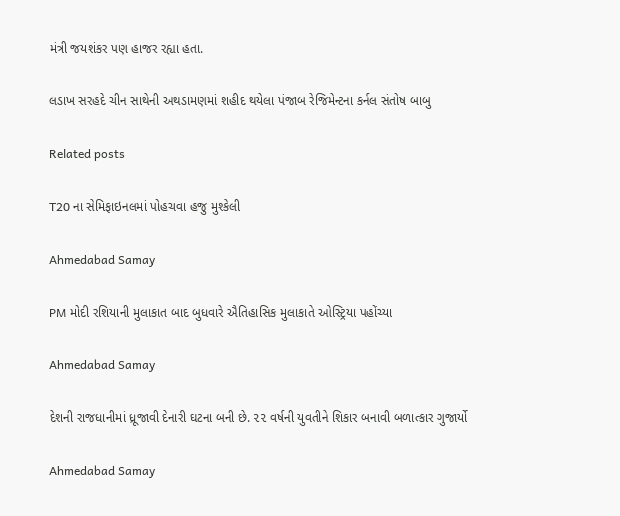મંત્રી જયશંકર પણ હાજર રહ્યા હતા.

લડાખ સરહદે ચીન સાથેની અથડામણમાં શહીદ થયેલા પંજાબ રેજિમેન્ટના કર્નલ સંતોષ બાબુ

Related posts

T20 ના સેમિફાઇનલમાં પોહચવા હજુ મુશ્કેલી

Ahmedabad Samay

PM મોદી રશિયાની મુલાકાત બાદ બુધવારે ઐતિહાસિક મુલાકાતે ઓસ્ટ્રિયા પહોંચ્યા

Ahmedabad Samay

દેશની રાજધાનીમાં ધ્રૂજાવી દેનારી ઘટના બની છે. ૨૨ વર્ષની યુવતીને શિકાર બનાવી બળાત્કાર ગુજાર્યો

Ahmedabad Samay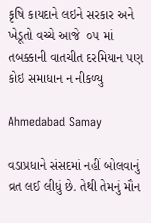કૃષિ કાયદાને લઇને સરકાર અને ખેડૂતો વચ્ચે આજે  ૦૫ માં તબક્કાની વાતચીત દરમિયાન પણ કોઇ સમાધાન ન નીકળ્યુ

Ahmedabad Samay

વડાપ્રધાને સંસદમાં નહીં બોલવાનું વ્રત લઈ લીધું છે. તેથી તેમનું મૌન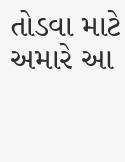તોડવા માટે અમારે આ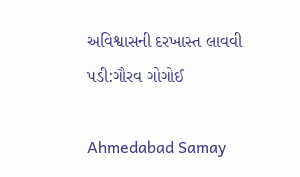અવિશ્વાસની દરખાસ્ત લાવવી પડી:ગૌરવ ગોગોઈ

Ahmedabad Samay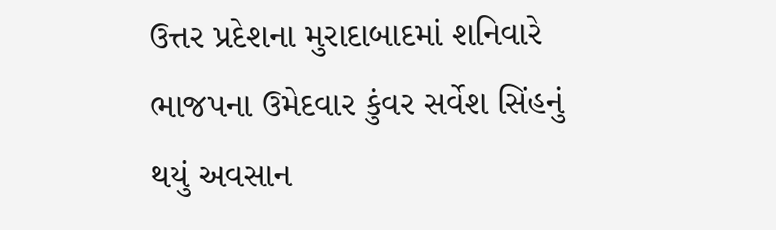ઉત્તર પ્રદેશના મુરાદાબાદમાં શનિવારે ભાજપના ઉમેદવાર કુંવર સર્વેશ સિંહનું થયું અવસાન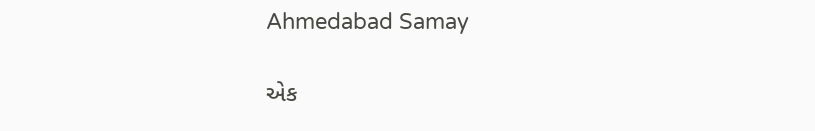Ahmedabad Samay

એક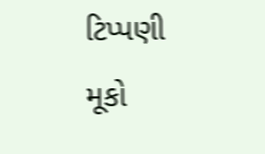ટિપ્પણી મૂકો